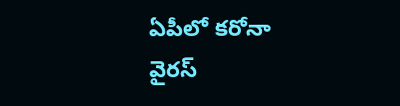ఏపీలో కరోనా వైరస్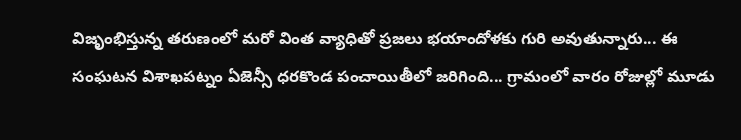విజృంభిస్తున్న తరుణంలో మరో వింత వ్యాధితో ప్రజలు భయాందోళకు గురి అవుతున్నారు... ఈ సంఘటన విశాఖపట్నం ఏజెన్సీ ధరకొండ పంచాయితీలో జరిగింది... గ్రామంలో వారం రోజుల్లో మూడు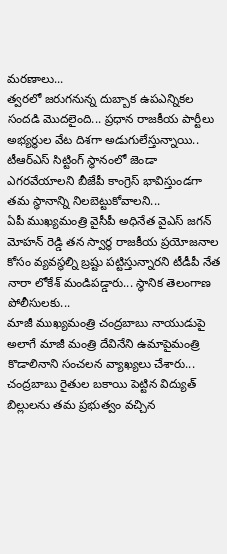మరణాలు...
త్వరలో జరుగనున్న దుబ్బాక ఉపఎన్నికల సందడి మొదలైంది... ప్రధాన రాజకీయ పార్టీలు అభ్యర్థుల వేట దిశగా అడుగులేస్తున్నాయి.. టీఆర్ఎస్ సిట్టింగ్ స్థానంలో జెండా ఎగరవేయాలని బీజేపీ కాంగ్రెస్ భావిస్తుండగా తమ స్థానాన్ని నిలబెట్టుకోవాలని...
ఏపీ ముఖ్యమంత్రి వైసీపీ అధినేత వైఎస్ జగన్ మోహన్ రెడ్డి తన స్వార్ధ రాజకీయ ప్రయోజనాల కోసం వ్యవస్థల్ని బ్రష్టు పట్టిస్తున్నారని టీడీపీ నేత నారా లోకేశ్ మండిపడ్డారు... స్థానిక తెలంగాణ పోలీసులకు...
మాజీ ముఖ్యమంత్రి చంద్రబాబు నాయుడుపై అలాగే మాజీ మంత్రి దేవినేని ఉమాపైమంత్రి కొడాలినాని సంచలన వ్యాఖ్యలు చేశారు... చంద్రబాబు రైతుల బకాయి పెట్టిన విద్యుత్ బిల్లులను తమ ప్రభుత్వం వచ్చిన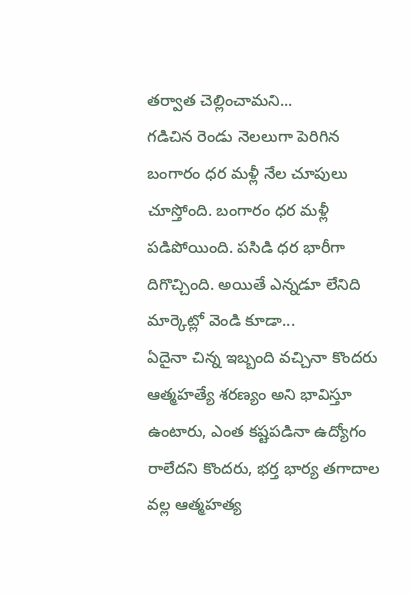తర్వాత చెల్లించామని...
గడిచిన రెండు నెలలుగా పెరిగిన బంగారం ధర మళ్లీ నేల చూపులు చూస్తోంది. బంగారం ధర మళ్లీ పడిపోయింది. పసిడి ధర భారీగా దిగొచ్చింది. అయితే ఎన్నడూ లేనిది మార్కెట్లో వెండి కూడా...
ఏదైనా చిన్న ఇబ్బంది వచ్చినా కొందరు ఆత్మహత్యే శరణ్యం అని భావిస్తూ ఉంటారు, ఎంత కష్టపడినా ఉద్యోగం రాలేదని కొందరు, భర్త భార్య తగాదాల వల్ల ఆత్మహత్య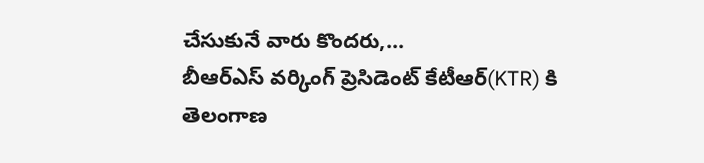చేసుకునే వారు కొందరు,...
బీఆర్ఎస్ వర్కింగ్ ప్రెసిడెంట్ కేటీఆర్(KTR) కి తెలంగాణ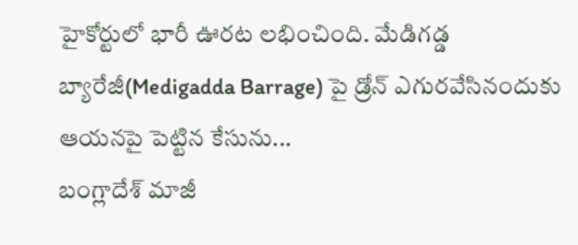హైకోర్టులో భారీ ఊరట లభించింది. మేడిగడ్డ బ్యారేజీ(Medigadda Barrage) పై డ్రోన్ ఎగురవేసినందుకు ఆయనపై పెట్టిన కేసును...
బంగ్లాదేశ్ మాజీ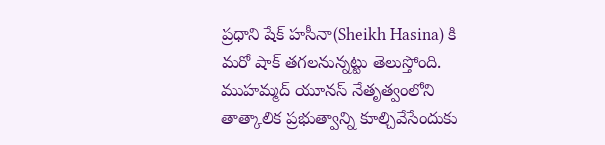ప్రధాని షేక్ హసీనా(Sheikh Hasina) కి మరో షాక్ తగలనున్నట్టు తెలుస్తోంది. ముహమ్మద్ యూనస్ నేతృత్వంలోని తాత్కాలిక ప్రభుత్వాన్ని కూల్చివేసేందుకు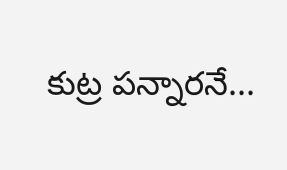కుట్ర పన్నారనే...